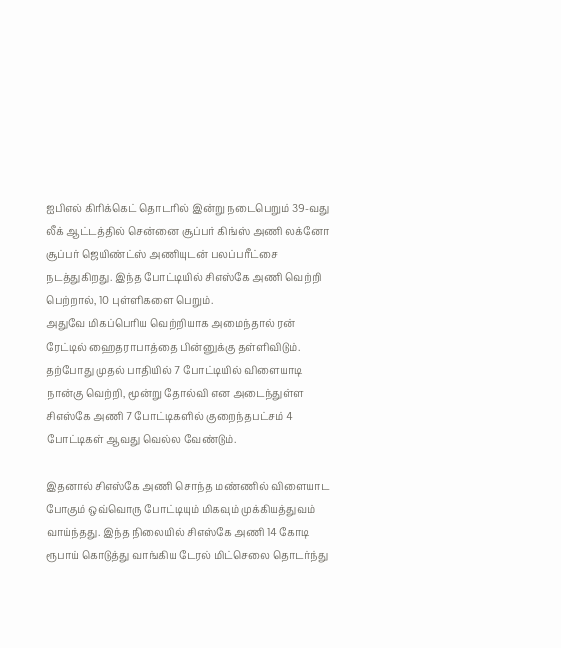ஐபிஎல் கிரிக்கெட் தொடரில் இன்று நடைபெறும் 39-வது லீக் ஆட்டத்தில் சென்னை சூப்பர் கிங்ஸ் அணி லக்னோ சூப்பர் ஜெயிண்ட்ஸ் அணியுடன் பலப்பரீட்சை நடத்துகிறது. இந்த போட்டியில் சிஎஸ்கே அணி வெற்றி பெற்றால், 10 புள்ளிகளை பெறும்.
அதுவே மிகப்பெரிய வெற்றியாக அமைந்தால் ரன் ரேட்டில் ஹைதராபாத்தை பின்னுக்கு தள்ளிவிடும். தற்போது முதல் பாதியில் 7 போட்டியில் விளையாடி நான்கு வெற்றி, மூன்று தோல்வி என அடைந்துள்ள சிஎஸ்கே அணி 7 போட்டிகளில் குறைந்தபட்சம் 4 போட்டிகள் ஆவது வெல்ல வேண்டும்.

இதனால் சிஎஸ்கே அணி சொந்த மண்ணில் விளையாட போகும் ஒவ்வொரு போட்டியும் மிகவும் முக்கியத்துவம் வாய்ந்தது. இந்த நிலையில் சிஎஸ்கே அணி 14 கோடி ரூபாய் கொடுத்து வாங்கிய டேரல் மிட்செலை தொடர்ந்து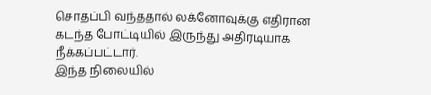சொதப்பி வந்ததால் லக்னோவுக்கு எதிரான கடந்த போட்டியில் இருந்து அதிரடியாக நீக்கப்பட்டார்.
இந்த நிலையில்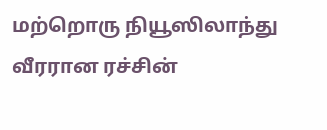மற்றொரு நியூஸிலாந்து வீரரான ரச்சின்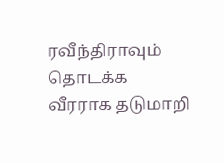ரவீந்திராவும் தொடக்க வீரராக தடுமாறி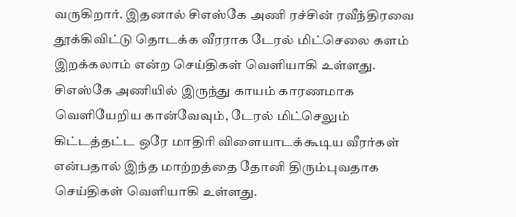வருகிறார். இதனால் சிஎஸ்கே அணி ரச்சின் ரவீந்திரவை தூக்கிவிட்டு தொடக்க வீரராக டேரல் மிட்செலை களம் இறக்கலாம் என்ற செய்திகள் வெளியாகி உள்ளது. சிஎஸ்கே அணியில் இருந்து காயம் காரணமாக வெளியேறிய கான்வேவும், டேரல் மிட்செலும் கிட்டத்தட்ட ஒரே மாதிரி விளையாடக்கூடிய வீரர்கள் என்பதால் இந்த மாற்றத்தை தோனி திரும்புவதாக செய்திகள் வெளியாகி உள்ளது.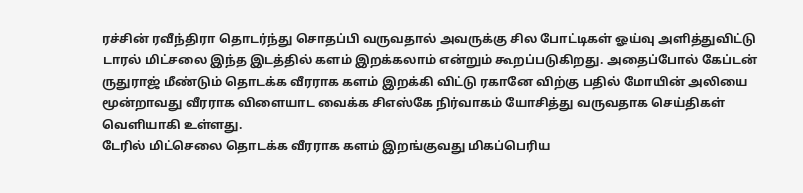ரச்சின் ரவீந்திரா தொடர்ந்து சொதப்பி வருவதால் அவருக்கு சில போட்டிகள் ஓய்வு அளித்துவிட்டு டாரல் மிட்சலை இந்த இடத்தில் களம் இறக்கலாம் என்றும் கூறப்படுகிறது. அதைப்போல் கேப்டன் ருதுராஜ் மீண்டும் தொடக்க வீரராக களம் இறக்கி விட்டு ரகானே விற்கு பதில் மோயின் அலியை மூன்றாவது வீரராக விளையாட வைக்க சிஎஸ்கே நிர்வாகம் யோசித்து வருவதாக செய்திகள் வெளியாகி உள்ளது.
டேரில் மிட்செலை தொடக்க வீரராக களம் இறங்குவது மிகப்பெரிய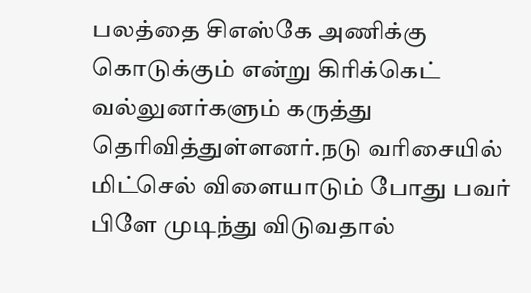பலத்தை சிஎஸ்கே அணிக்கு கொடுக்கும் என்று கிரிக்கெட் வல்லுனர்களும் கருத்து தெரிவித்துள்ளனர்.நடு வரிசையில் மிட்செல் விளையாடும் போது பவர் பிளே முடிந்து விடுவதால்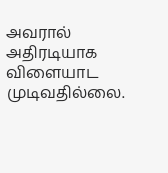அவரால் அதிரடியாக விளையாட முடிவதில்லை.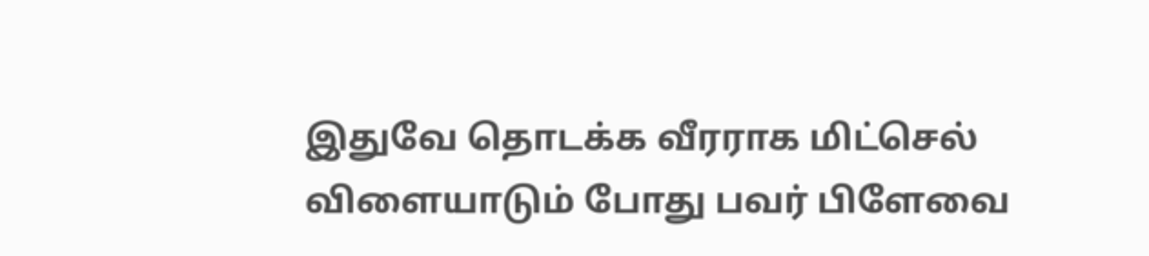இதுவே தொடக்க வீரராக மிட்செல் விளையாடும் போது பவர் பிளேவை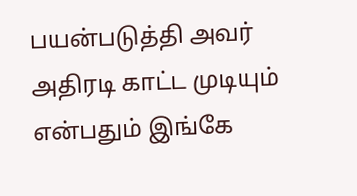பயன்படுத்தி அவர் அதிரடி காட்ட முடியும் என்பதும் இங்கே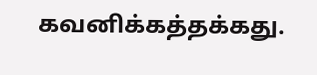கவனிக்கத்தக்கது.